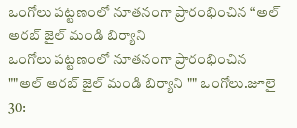ఒంగోలు పట్టణంలో నూతనంగా ప్రారంభించిన “అల్ అరబ్ జైల్ మండి బిర్యాని
ఒంగోలు పట్టణంలో నూతనంగా ప్రారంభించిన ""అల్ అరబ్ జైల్ మండి బిర్యాని "" ఒంగోలు.జూలై 30: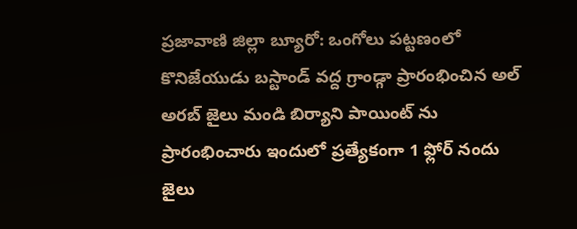ప్రజావాణి జిల్లా బ్యూరో: ఒంగోలు పట్టణంలో కొనిజేయుడు బస్టాండ్ వద్ద గ్రాండ్గా ప్రారంభించిన అల్ అరబ్ జైలు మండి బిర్యాని పాయింట్ ను ప్రారంభించారు ఇందులో ప్రత్యేకంగా 1 ఫ్లోర్ నందు జైలు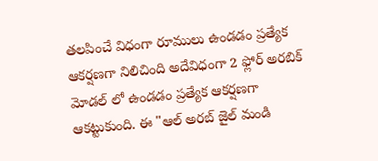తలపించే విధంగా రూములు ఉండడం ప్రత్యేక ఆకర్షణగా నిలిచింది అదేవిధంగా 2 ఫ్లోర్ అరబిక్ మోడల్ లో ఉండడం ప్రత్యేక ఆకర్షణగా ఆకట్టుకుంది. ఈ "ఆల్ అరబ్ జైల్ మండి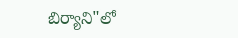బిర్యాని"లో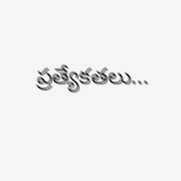ప్రత్యేకతలు...